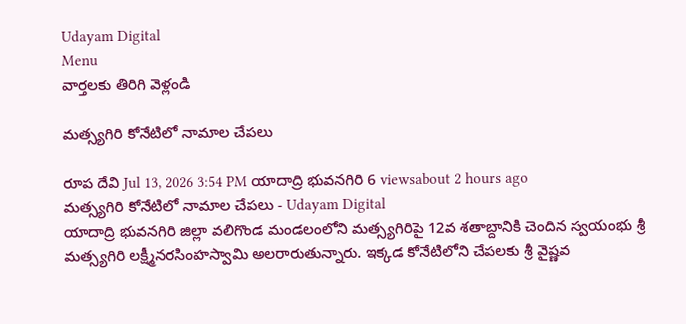Udayam Digital
Menu
వార్తలకు తిరిగి వెళ్లండి

మత్స్యగిరి కోనేటిలో నామాల చేపలు

రూప దేవి Jul 13, 2026 3:54 PM యాదాద్రి భువనగిరి 6 viewsabout 2 hours ago
మత్స్యగిరి కోనేటిలో నామాల చేపలు - Udayam Digital
యాదాద్రి భువనగిరి జిల్లా వలిగొండ మండలంలోని మత్స్యగిరిపై 12వ శతాబ్దానికి చెందిన స్వయంభు శ్రీ మత్స్యగిరి లక్ష్మీనరసింహస్వామి అలరారుతున్నారు. ఇక్కడ కోనేటిలోని చేపలకు శ్రీ వైష్ణవ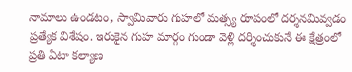నామాలు ఉండటం, స్వామివారు గుహలో మత్స్య రూపంలో దర్శనమివ్వడం ప్రత్యేక విశేషం. ఇరుకైన గుహ మార్గం గుండా వెళ్లి దర్శించుకునే ఈ క్షేత్రంలో ప్రతి ఏటా కల్యాణ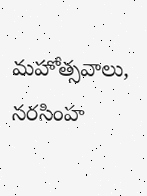మహోత్సవాలు, నరసింహ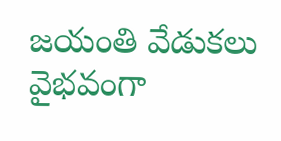జయంతి వేడుకలు వైభవంగా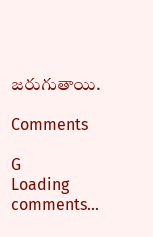జరుగుతాయి.

Comments

G
Loading comments...